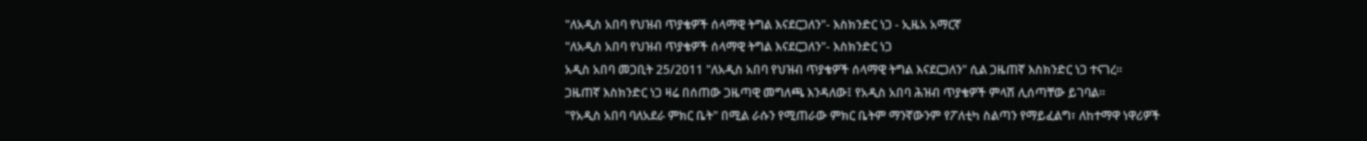"ለአዲስ አበባ የህዝብ ጥያቄዎች ሰላማዊ ትግል እናደርጋለን"- እስክንድር ነጋ - ኢዜአ አማርኛ
"ለአዲስ አበባ የህዝብ ጥያቄዎች ሰላማዊ ትግል እናደርጋለን"- እስክንድር ነጋ
አዲስ አበባ መጋቢት 25/2011 "ለአዲስ አበባ የህዝብ ጥያቄዎች ሰላማዊ ትግል እናደርጋለን" ሲል ጋዜጠኛ እስክንድር ነጋ ተናገረ።
ጋዜጠኛ እስክንድር ነጋ ዛሬ በሰጠው ጋዜጣዊ መግለጫ እንዳለው፤ የአዲስ አበባ ሕዝብ ጥያቄዎች ምላሽ ሊሰጣቸው ይገባል።
"የአዲስ አበባ ባለአደራ ምክር ቤት" በሚል ራሱን የሚጠራው ምክር ቤትም ማንኛውንም የፖለቲካ ስልጣን የማይፈልግ፣ ለከተማዋ ነዋሪዎች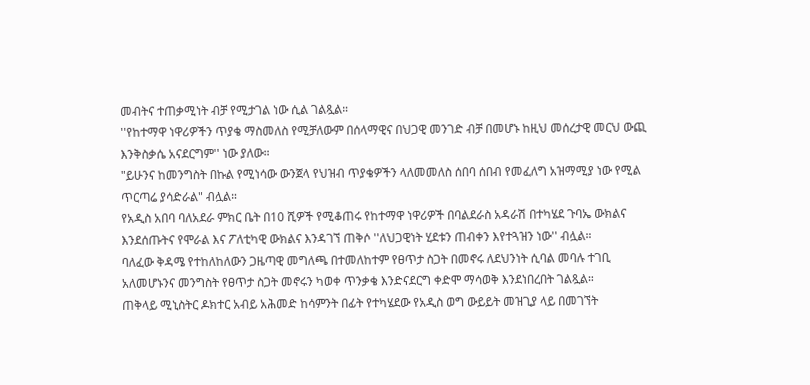መብትና ተጠቃሚነት ብቻ የሚታገል ነው ሲል ገልጿል።
''የከተማዋ ነዋሪዎችን ጥያቄ ማስመለስ የሚቻለውም በሰላማዊና በህጋዊ መንገድ ብቻ በመሆኑ ከዚህ መሰረታዊ መርህ ውጪ እንቅስቃሴ አናደርግም'' ነው ያለው።
"ይሁንና ከመንግስት በኩል የሚነሳው ውንጀላ የህዝብ ጥያቄዎችን ላለመመለስ ሰበባ ሰበብ የመፈለግ አዝማሚያ ነው የሚል ጥርጣሬ ያሳድራል" ብሏል።
የአዲስ አበባ ባለአደራ ምክር ቤት በ10 ሺዎች የሚቆጠሩ የከተማዋ ነዋሪዎች በባልደራስ አዳራሽ በተካሄደ ጉባኤ ውክልና እንደሰጡትና የሞራል እና ፖለቲካዊ ውክልና እንዳገኘ ጠቅሶ ''ለህጋዊነት ሂደቱን ጠብቀን እየተጓዝን ነው'' ብሏል።
ባለፈው ቅዳሜ የተከለከለውን ጋዜጣዊ መግለጫ በተመለከተም የፀጥታ ስጋት በመኖሩ ለደህንነት ሲባል መባሉ ተገቢ አለመሆኑንና መንግስት የፀጥታ ስጋት መኖሩን ካወቀ ጥንቃቄ እንድናደርግ ቀድሞ ማሳወቅ እንደነበረበት ገልጿል።
ጠቅላይ ሚኒስትር ዶክተር አብይ አሕመድ ከሳምንት በፊት የተካሄደው የአዲስ ወግ ውይይት መዝጊያ ላይ በመገኘት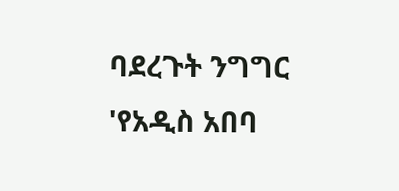ባደረጉት ንግግር 'የአዲስ አበባ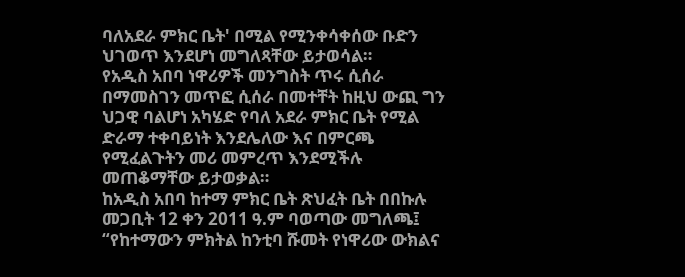ባለአደራ ምክር ቤት' በሚል የሚንቀሳቀሰው ቡድን ህገወጥ እንደሆነ መግለጻቸው ይታወሳል።
የአዲስ አበባ ነዋሪዎች መንግስት ጥሩ ሲሰራ በማመስገን መጥፎ ሲሰራ በመተቸት ከዚህ ውጪ ግን ህጋዊ ባልሆነ አካሄድ የባለ አደራ ምክር ቤት የሚል ድራማ ተቀባይነት እንደሌለው እና በምርጫ የሚፈልጉትን መሪ መምረጥ እንደሚችሉ መጠቆማቸው ይታወቃል።
ከአዲስ አበባ ከተማ ምክር ቤት ጽህፈት ቤት በበኩሉ መጋቢት 12 ቀን 2011 ዓ.ም ባወጣው መግለጫ፤ “የከተማውን ምክትል ከንቲባ ሹመት የነዋሪው ውክልና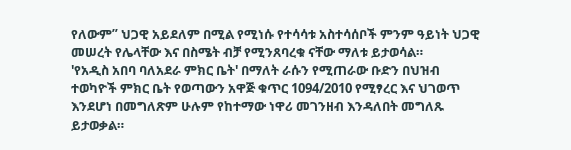የለውም” ህጋዊ አይደለም በሚል የሚነሱ የተሳሳቱ አስተሳሰቦች ምንም ዓይነት ህጋዊ መሠረት የሌላቸው እና በስሜት ብቻ የሚንጸባረቁ ናቸው ማለቱ ይታወሳል።
'የአዲስ አበባ ባለአደራ ምክር ቤት' በማለት ራሱን የሚጠራው ቡድን በህዝብ ተወካዮች ምክር ቤት የወጣውን አዋጅ ቁጥር 1094/2010 የሚፃረር እና ህገወጥ እንደሆነ በመግለጽም ሁሉም የከተማው ነዋሪ መገንዘብ እንዳለበት መግለጹ ይታወቃል።